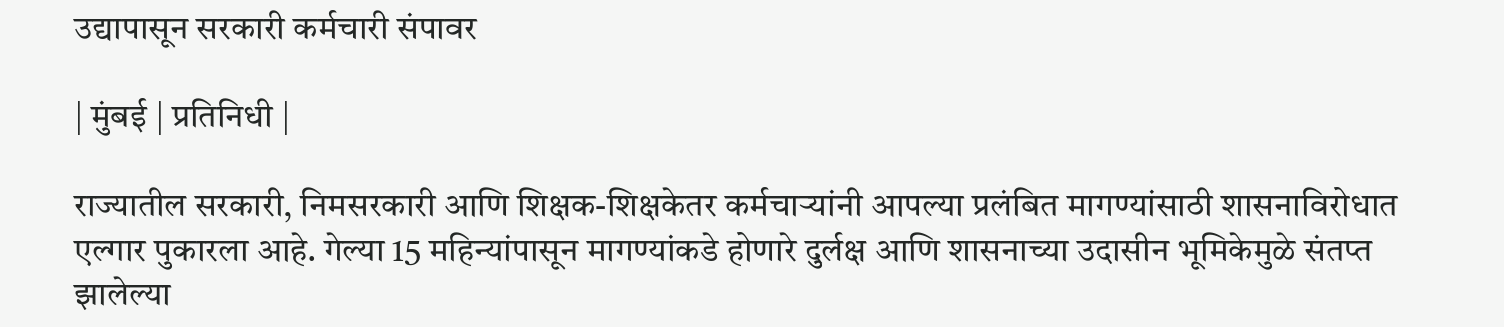उद्यापासून सरकारी कर्मचारी संपावर

| मुंबई | प्रतिनिधी |

राज्यातील सरकारी, निमसरकारी आणि शिक्षक-शिक्षकेतर कर्मचाऱ्यांनी आपल्या प्रलंबित मागण्यांसाठी शासनाविरोधात एल्गार पुकारला आहे. गेल्या 15 महिन्यांपासून मागण्यांकडे होणारे दुर्लक्ष आणि शासनाच्या उदासीन भूमिकेमुळे संतप्त झालेल्या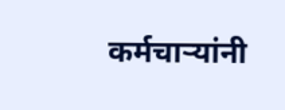कर्मचाऱ्यांनी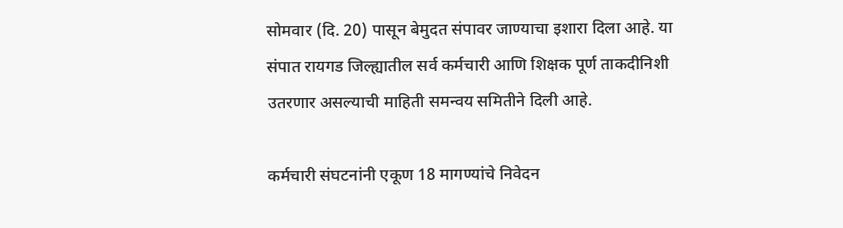सोमवार (दि. 20) पासून बेमुदत संपावर जाण्याचा इशारा दिला आहे. या संपात रायगड जिल्ह्यातील सर्व कर्मचारी आणि शिक्षक पूर्ण ताकदीनिशी उतरणार असल्याची माहिती समन्वय समितीने दिली आहे.

कर्मचारी संघटनांनी एकूण 18 मागण्यांचे निवेदन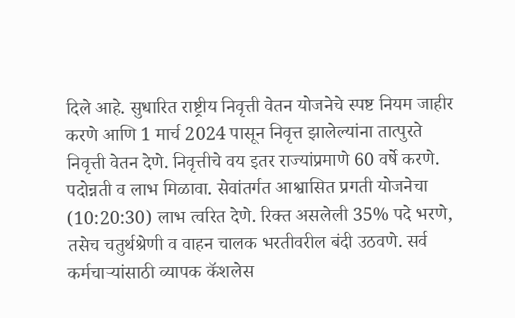दिले आहे. सुधारित राष्ट्रीय निवृत्ती वेतन योजनेचे स्पष्ट नियम जाहीर करणे आणि 1 मार्च 2024 पासून निवृत्त झालेल्यांना तात्पुरते निवृत्ती वेतन देणे. निवृत्तीचे वय इतर राज्यांप्रमाणे 60 वर्षे करणे. पदोन्नती व लाभ मिळावा. सेवांतर्गत आश्वासित प्रगती योजनेचा (10:20:30) लाभ त्वरित देणे. रिक्त असलेली 35% पदे भरणे, तसेच चतुर्थश्रेणी व वाहन चालक भरतीवरील बंदी उठवणे. सर्व कर्मचाऱ्यांसाठी व्यापक कॅशलेस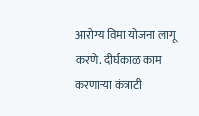आरोग्य विमा योजना लागू करणे. दीर्घकाळ काम करणाऱ्या कंत्राटी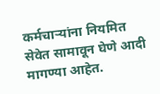कर्मचाऱ्यांना नियमित सेवेत सामावून घेणे आदी मागण्या आहेत.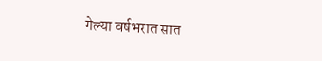गेल्या वर्षभरात सात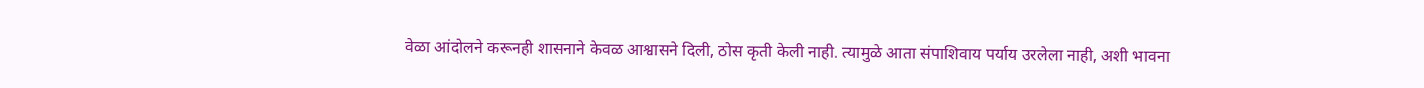वेळा आंदोलने करूनही शासनाने केवळ आश्वासने दिली, ठोस कृती केली नाही. त्यामुळे आता संपाशिवाय पर्याय उरलेला नाही, अशी भावना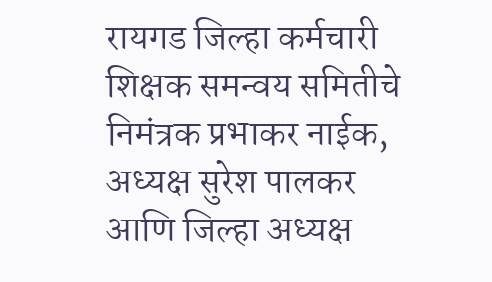रायगड जिल्हा कर्मचारी शिक्षक समन्वय समितीचे निमंत्रक प्रभाकर नाईक, अध्यक्ष सुरेश पालकर आणि जिल्हा अध्यक्ष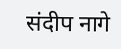संदीप नागे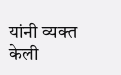यांनी व्यक्त केली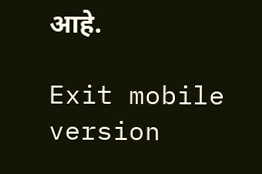आहे.

Exit mobile version